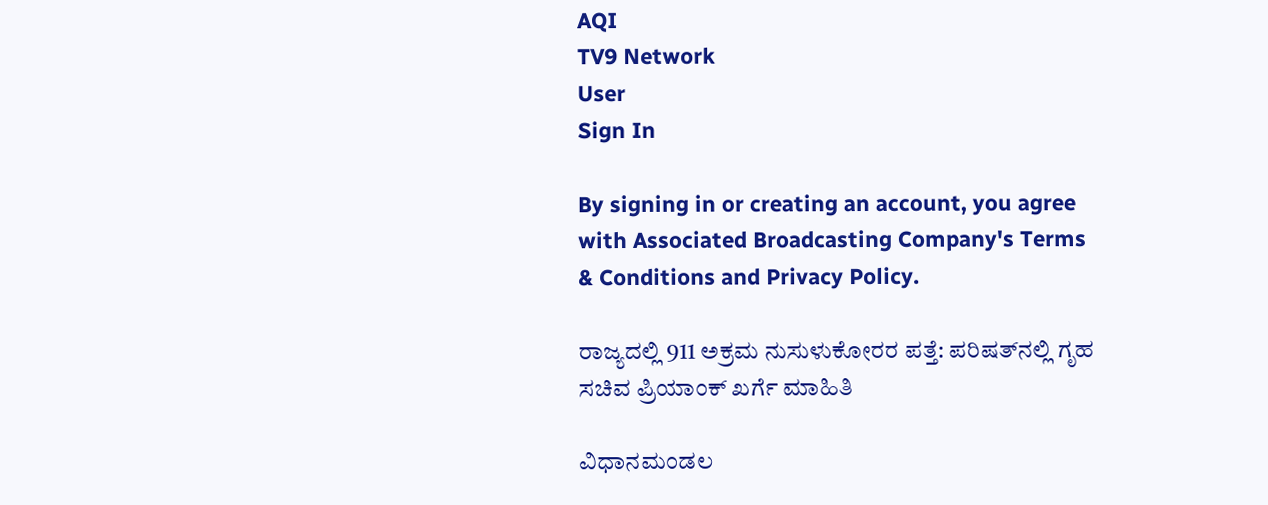AQI
TV9 Network
User
Sign In

By signing in or creating an account, you agree with Associated Broadcasting Company's Terms & Conditions and Privacy Policy.

ರಾಜ್ಯದಲ್ಲಿ 911 ಅಕ್ರಮ ನುಸುಳುಕೋರರ ಪತ್ತೆ: ಪರಿಷತ್‌ನಲ್ಲಿ ಗೃಹ ಸಚಿವ ಪ್ರಿಯಾಂಕ್ ಖರ್ಗೆ ಮಾಹಿತಿ

ವಿಧಾನಮಂಡಲ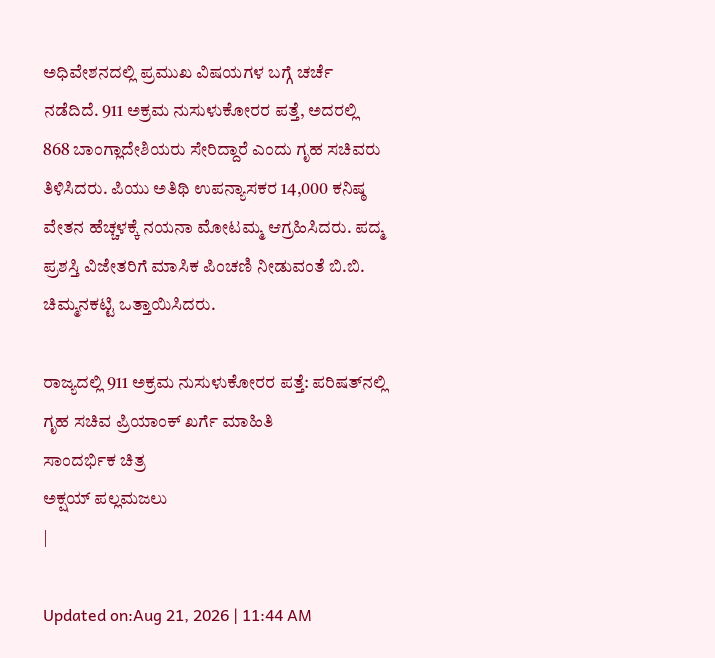ಅಧಿವೇಶನದಲ್ಲಿ ಪ್ರಮುಖ ವಿಷಯಗಳ ಬಗ್ಗೆ ಚರ್ಚೆ ನಡೆದಿದೆ. 911 ಅಕ್ರಮ ನುಸುಳುಕೋರರ ಪತ್ತೆ, ಅದರಲ್ಲಿ 868 ಬಾಂಗ್ಲಾದೇಶಿಯರು ಸೇರಿದ್ದಾರೆ ಎಂದು ಗೃಹ ಸಚಿವರು ತಿಳಿಸಿದರು. ಪಿಯು ಅತಿಥಿ ಉಪನ್ಯಾಸಕರ 14,000 ಕನಿಷ್ಠ ವೇತನ ಹೆಚ್ಚಳಕ್ಕೆ ನಯನಾ ಮೋಟಮ್ಮ ಆಗ್ರಹಿಸಿದರು. ಪದ್ಮ ಪ್ರಶಸ್ತಿ ವಿಜೇತರಿಗೆ ಮಾಸಿಕ ಪಿಂಚಣಿ ನೀಡುವಂತೆ ಬಿ.ಬಿ. ಚಿಮ್ಮನಕಟ್ಟಿ ಒತ್ತಾಯಿಸಿದರು.

ರಾಜ್ಯದಲ್ಲಿ 911 ಅಕ್ರಮ ನುಸುಳುಕೋರರ ಪತ್ತೆ: ಪರಿಷತ್‌ನಲ್ಲಿ ಗೃಹ ಸಚಿವ ಪ್ರಿಯಾಂಕ್ ಖರ್ಗೆ ಮಾಹಿತಿ
ಸಾಂದರ್ಭಿಕ ಚಿತ್ರ
ಅಕ್ಷಯ್ ಪಲ್ಲಮಜಲು
|

Updated on:Aug 21, 2026 | 11:44 AM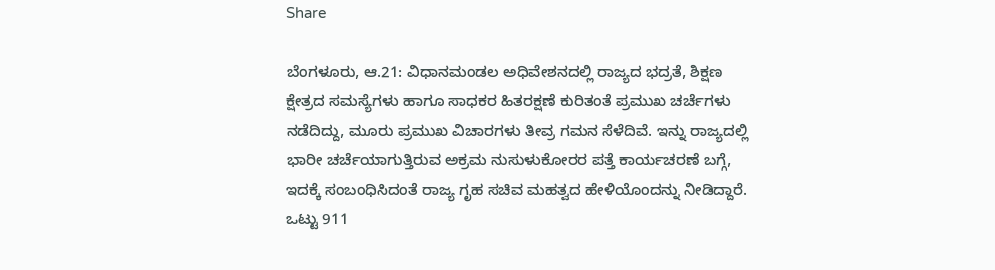Share

ಬೆಂಗಳೂರು, ಆ.21: ವಿಧಾನಮಂಡಲ ಅಧಿವೇಶನದಲ್ಲಿ ರಾಜ್ಯದ ಭದ್ರತೆ, ಶಿಕ್ಷಣ ಕ್ಷೇತ್ರದ ಸಮಸ್ಯೆಗಳು ಹಾಗೂ ಸಾಧಕರ ಹಿತರಕ್ಷಣೆ ಕುರಿತಂತೆ ಪ್ರಮುಖ ಚರ್ಚೆಗಳು ನಡೆದಿದ್ದು, ಮೂರು ಪ್ರಮುಖ ವಿಚಾರಗಳು ತೀವ್ರ ಗಮನ ಸೆಳೆದಿವೆ. ಇನ್ನು ರಾಜ್ಯದಲ್ಲಿ ಭಾರೀ ಚರ್ಚೆಯಾಗುತ್ತಿರುವ ಅಕ್ರಮ ನುಸುಳುಕೋರರ ಪತ್ತೆ ಕಾರ್ಯಚರಣೆ ಬಗ್ಗೆ, ಇದಕ್ಕೆ ಸಂಬಂಧಿಸಿದಂತೆ ರಾಜ್ಯ ಗೃಹ ಸಚಿವ ಮಹತ್ವದ ಹೇಳಿಯೊಂದನ್ನು ನೀಡಿದ್ದಾರೆ.  ಒಟ್ಟು 911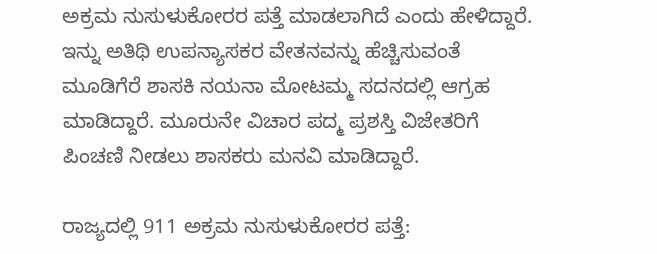ಅಕ್ರಮ ನುಸುಳುಕೋರರ ಪತ್ತೆ ಮಾಡಲಾಗಿದೆ ಎಂದು ಹೇಳಿದ್ದಾರೆ. ಇನ್ನು ಅತಿಥಿ ಉಪನ್ಯಾಸಕರ ವೇತನವನ್ನು ಹೆಚ್ಚಿಸುವಂತೆ ಮೂಡಿಗೆರೆ ಶಾಸಕಿ ನಯನಾ ಮೋಟಮ್ಮ ಸದನದಲ್ಲಿ ಆಗ್ರಹ ಮಾಡಿದ್ದಾರೆ. ಮೂರುನೇ ವಿಚಾರ ಪದ್ಮ ಪ್ರಶಸ್ತಿ ವಿಜೇತರಿಗೆ ಪಿಂಚಣಿ ನೀಡಲು ಶಾಸಕರು ಮನವಿ ಮಾಡಿದ್ದಾರೆ.

ರಾಜ್ಯದಲ್ಲಿ 911 ಅಕ್ರಮ ನುಸುಳುಕೋರರ ಪತ್ತೆ: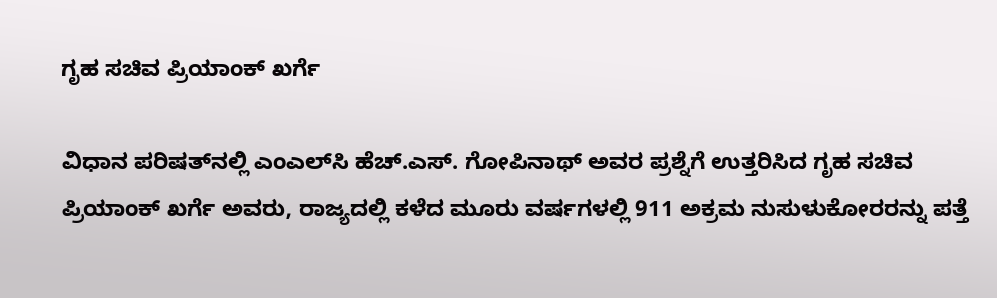ಗೃಹ ಸಚಿವ ಪ್ರಿಯಾಂಕ್ ಖರ್ಗೆ

ವಿಧಾನ ಪರಿಷತ್‌ನಲ್ಲಿ ಎಂಎಲ್‌ಸಿ ಹೆಚ್.ಎಸ್. ಗೋಪಿನಾಥ್ ಅವರ ಪ್ರಶ್ನೆಗೆ ಉತ್ತರಿಸಿದ ಗೃಹ ಸಚಿವ ಪ್ರಿಯಾಂಕ್ ಖರ್ಗೆ ಅವರು, ರಾಜ್ಯದಲ್ಲಿ ಕಳೆದ ಮೂರು ವರ್ಷಗಳಲ್ಲಿ 911 ಅಕ್ರಮ ನುಸುಳುಕೋರರನ್ನು ಪತ್ತೆ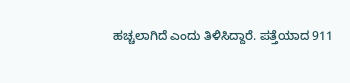ಹಚ್ಚಲಾಗಿದೆ ಎಂದು ತಿಳಿಸಿದ್ದಾರೆ. ಪತ್ತೆಯಾದ 911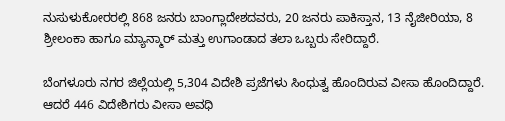ನುಸುಳುಕೋರರಲ್ಲಿ 868 ಜನರು ಬಾಂಗ್ಲಾದೇಶದವರು, 20 ಜನರು ಪಾಕಿಸ್ತಾನ, 13 ನೈಜೀರಿಯಾ, 8 ಶ್ರೀಲಂಕಾ ಹಾಗೂ ಮ್ಯಾನ್ಮಾರ್ ಮತ್ತು ಉಗಾಂಡಾದ ತಲಾ ಒಬ್ಬರು ಸೇರಿದ್ದಾರೆ.

ಬೆಂಗಳೂರು ನಗರ ಜಿಲ್ಲೆಯಲ್ಲಿ 5,304 ವಿದೇಶಿ ಪ್ರಜೆಗಳು ಸಿಂಧುತ್ವ ಹೊಂದಿರುವ ವೀಸಾ ಹೊಂದಿದ್ದಾರೆ. ಆದರೆ 446 ವಿದೇಶಿಗರು ವೀಸಾ ಅವಧಿ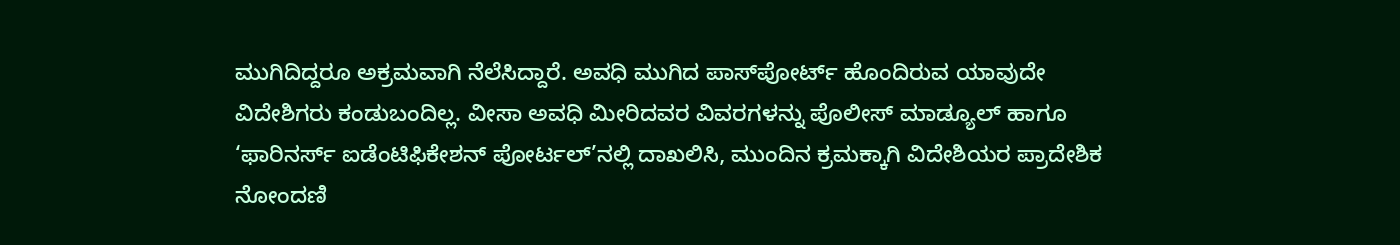ಮುಗಿದಿದ್ದರೂ ಅಕ್ರಮವಾಗಿ ನೆಲೆಸಿದ್ದಾರೆ. ಅವಧಿ ಮುಗಿದ ಪಾಸ್‌ಪೋರ್ಟ್ ಹೊಂದಿರುವ ಯಾವುದೇ ವಿದೇಶಿಗರು ಕಂಡುಬಂದಿಲ್ಲ. ವೀಸಾ ಅವಧಿ ಮೀರಿದವರ ವಿವರಗಳನ್ನು ಪೊಲೀಸ್ ಮಾಡ್ಯೂಲ್ ಹಾಗೂ ‘ಫಾರಿನರ್ಸ್ ಐಡೆಂಟಿಫಿಕೇಶನ್ ಪೋರ್ಟಲ್’ನಲ್ಲಿ ದಾಖಲಿಸಿ, ಮುಂದಿನ ಕ್ರಮಕ್ಕಾಗಿ ವಿದೇಶಿಯರ ಪ್ರಾದೇಶಿಕ ನೋಂದಣಿ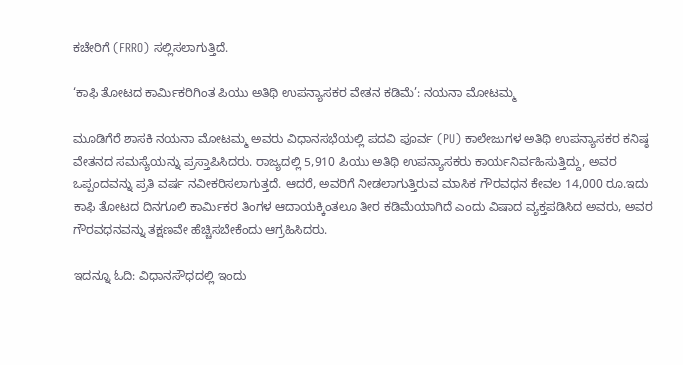ಕಚೇರಿಗೆ (FRRO) ಸಲ್ಲಿಸಲಾಗುತ್ತಿದೆ.

‘ಕಾಫಿ ತೋಟದ ಕಾರ್ಮಿಕರಿಗಿಂತ ಪಿಯು ಅತಿಥಿ ಉಪನ್ಯಾಸಕರ ವೇತನ ಕಡಿಮೆ’: ನಯನಾ ಮೋಟಮ್ಮ

ಮೂಡಿಗೆರೆ ಶಾಸಕಿ ನಯನಾ ಮೋಟಮ್ಮ ಅವರು ವಿಧಾನಸಭೆಯಲ್ಲಿ ಪದವಿ ಪೂರ್ವ (PU) ಕಾಲೇಜುಗಳ ಅತಿಥಿ ಉಪನ್ಯಾಸಕರ ಕನಿಷ್ಠ ವೇತನದ ಸಮಸ್ಯೆಯನ್ನು ಪ್ರಸ್ತಾಪಿಸಿದರು. ರಾಜ್ಯದಲ್ಲಿ 5,910 ಪಿಯು ಅತಿಥಿ ಉಪನ್ಯಾಸಕರು ಕಾರ್ಯನಿರ್ವಹಿಸುತ್ತಿದ್ದು, ಅವರ ಒಪ್ಪಂದವನ್ನು ಪ್ರತಿ ವರ್ಷ ನವೀಕರಿಸಲಾಗುತ್ತದೆ. ಆದರೆ, ಅವರಿಗೆ ನೀಡಲಾಗುತ್ತಿರುವ ಮಾಸಿಕ ಗೌರವಧನ ಕೇವಲ 14,000 ರೂ.ಇದು ಕಾಫಿ ತೋಟದ ದಿನಗೂಲಿ ಕಾರ್ಮಿಕರ ತಿಂಗಳ ಆದಾಯಕ್ಕಿಂತಲೂ ತೀರ ಕಡಿಮೆಯಾಗಿದೆ ಎಂದು ವಿಷಾದ ವ್ಯಕ್ತಪಡಿಸಿದ ಅವರು, ಅವರ ಗೌರವಧನವನ್ನು ತಕ್ಷಣವೇ ಹೆಚ್ಚಿಸಬೇಕೆಂದು ಆಗ್ರಹಿಸಿದರು.

ಇದನ್ನೂ ಓದಿ: ವಿಧಾನಸೌಧದಲ್ಲಿ ಇಂದು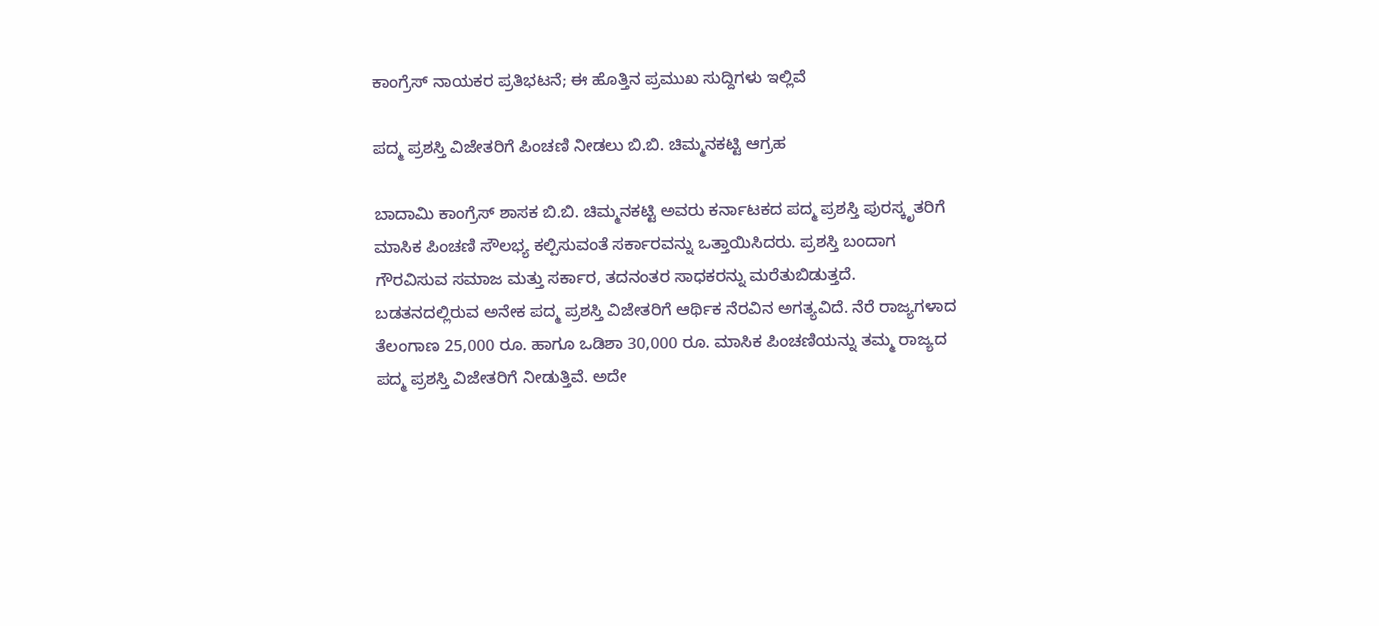ಕಾಂಗ್ರೆಸ್ ನಾಯಕರ ಪ್ರತಿಭಟನೆ; ಈ ಹೊತ್ತಿನ ಪ್ರಮುಖ ಸುದ್ದಿಗಳು ಇಲ್ಲಿವೆ

ಪದ್ಮ ಪ್ರಶಸ್ತಿ ವಿಜೇತರಿಗೆ ಪಿಂಚಣಿ ನೀಡಲು ಬಿ.ಬಿ. ಚಿಮ್ಮನಕಟ್ಟಿ ಆಗ್ರಹ

ಬಾದಾಮಿ ಕಾಂಗ್ರೆಸ್ ಶಾಸಕ ಬಿ.ಬಿ. ಚಿಮ್ಮನಕಟ್ಟಿ ಅವರು ಕರ್ನಾಟಕದ ಪದ್ಮ ಪ್ರಶಸ್ತಿ ಪುರಸ್ಕೃತರಿಗೆ ಮಾಸಿಕ ಪಿಂಚಣಿ ಸೌಲಭ್ಯ ಕಲ್ಪಿಸುವಂತೆ ಸರ್ಕಾರವನ್ನು ಒತ್ತಾಯಿಸಿದರು. ಪ್ರಶಸ್ತಿ ಬಂದಾಗ ಗೌರವಿಸುವ ಸಮಾಜ ಮತ್ತು ಸರ್ಕಾರ, ತದನಂತರ ಸಾಧಕರನ್ನು ಮರೆತುಬಿಡುತ್ತದೆ. ಬಡತನದಲ್ಲಿರುವ ಅನೇಕ ಪದ್ಮ ಪ್ರಶಸ್ತಿ ವಿಜೇತರಿಗೆ ಆರ್ಥಿಕ ನೆರವಿನ ಅಗತ್ಯವಿದೆ. ನೆರೆ ರಾಜ್ಯಗಳಾದ ತೆಲಂಗಾಣ 25,000 ರೂ. ಹಾಗೂ ಒಡಿಶಾ 30,000 ರೂ. ಮಾಸಿಕ ಪಿಂಚಣಿಯನ್ನು ತಮ್ಮ ರಾಜ್ಯದ ಪದ್ಮ ಪ್ರಶಸ್ತಿ ವಿಜೇತರಿಗೆ ನೀಡುತ್ತಿವೆ. ಅದೇ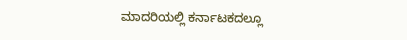ಮಾದರಿಯಲ್ಲಿ ಕರ್ನಾಟಕದಲ್ಲೂ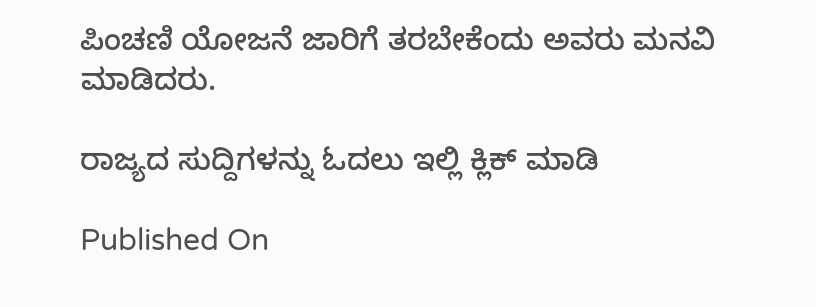ಪಿಂಚಣಿ ಯೋಜನೆ ಜಾರಿಗೆ ತರಬೇಕೆಂದು ಅವರು ಮನವಿ ಮಾಡಿದರು.

ರಾಜ್ಯದ ಸುದ್ದಿಗಳನ್ನು ಓದಲು ಇಲ್ಲಿ ಕ್ಲಿಕ್ ಮಾಡಿ

Published On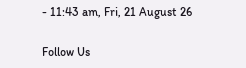- 11:43 am, Fri, 21 August 26

Follow Us